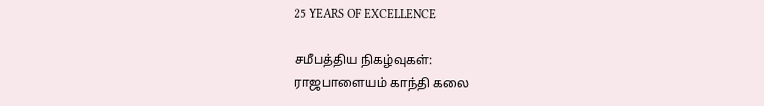25 YEARS OF EXCELLENCE

சமீபத்திய நிகழ்வுகள்:
ராஜபாளையம் காந்தி கலை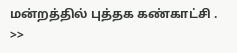மன்றத்தில் புத்தக கண்காட்சி . >>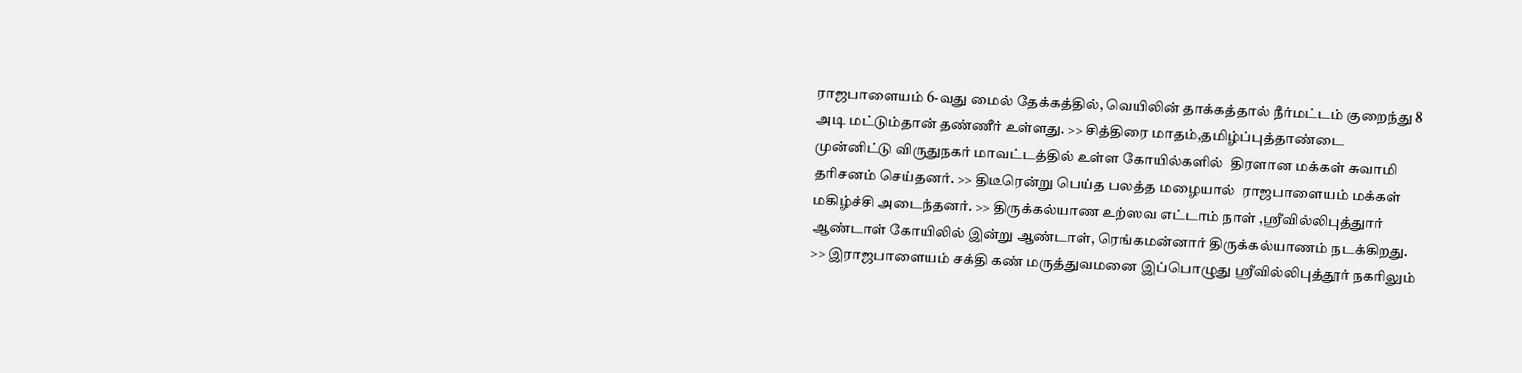ராஜபாளையம் 6-வது மைல் தேக்கத்தில், வெயிலின் தாக்கத்தால் நீர்மட்டம் குறைந்து 8 அடி மட்டும்தான் தண்ணீர் உள்ளது. >> சித்திரை மாதம்,தமிழ்ப்புத்தாண்டை முன்னிட்டு விருதுநகர் மாவட்டத்தில் உள்ள கோயில்களில்  திரளான மக்கள் சுவாமி தரிசனம் செய்தனர். >> திடீரென்று பெய்த பலத்த மழையால்  ராஜபாளையம் மக்கள் மகிழ்ச்சி அடைந்தனர். >> திருக்கல்யாண உற்ஸவ எட்டாம் நாள் ,ஸ்ரீவில்லிபுத்துார் ஆண்டாள் கோயிலில் இன்று ஆண்டாள், ரெங்கமன்னார் திருக்கல்யாணம் நடக்கிறது. >> இராஜபாளையம் சக்தி கண் மருத்துவமனை இப்பொழுது ஸ்ரீவில்லிபுத்தூர் நகரிலும்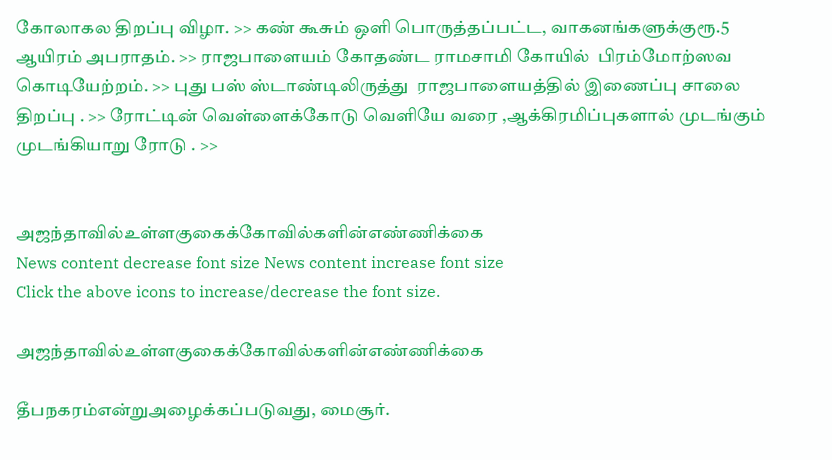கோலாகல திறப்பு விழா. >> கண் கூசும் ஒளி பொருத்தப்பட்ட, வாகனங்களுக்குரூ.5 ஆயிரம் அபராதம். >> ராஜபாளையம் கோதண்ட ராமசாமி கோயில்  பிரம்மோற்ஸவ கொடியேற்றம். >> புது பஸ் ஸ்டாண்டிலிருத்து  ராஜபாளையத்தில் இணைப்பு சாலை திறப்பு . >> ரோட்டின் வெள்ளைக்கோடு வெளியே வரை ,ஆக்கிரமிப்புகளால் முடங்கும் முடங்கியாறு ரோடு . >>


அஜந்தாவில்உள்ளகுகைக்கோவில்களின்எண்ணிக்கை
News content decrease font size News content increase font size
Click the above icons to increase/decrease the font size.

அஜந்தாவில்உள்ளகுகைக்கோவில்களின்எண்ணிக்கை

தீபநகரம்என்றுஅழைக்கப்படுவது, மைசூர்.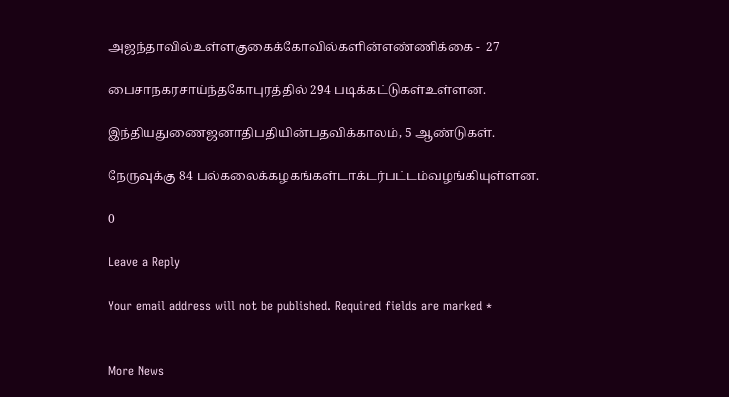அஜந்தாவில்உள்ளகுகைக்கோவில்களின்எண்ணிக்கை -  27

பைசாநகரசாய்ந்தகோபுரத்தில் 294 படிக்கட்டுகள்உள்ளன.

இந்தியதுணைஜனாதிபதியின்பதவிக்காலம், 5 ஆண்டுகள்.

நேருவுக்கு 84 பல்கலைக்கழகங்கள்டாக்டர்பட்டம்வழங்கியுள்ளன.

0

Leave a Reply

Your email address will not be published. Required fields are marked *


More News